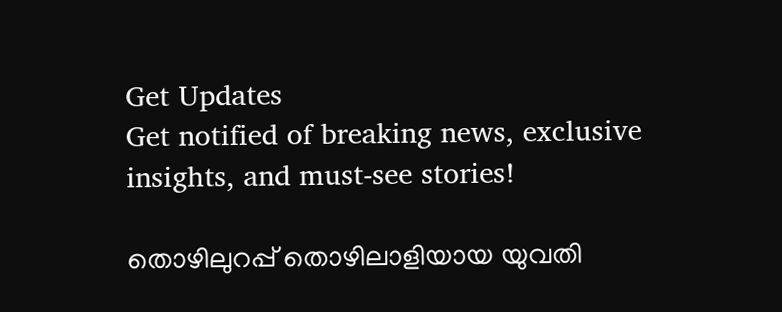Get Updates
Get notified of breaking news, exclusive insights, and must-see stories!

തൊഴിലുറപ്പ് തൊഴിലാളിയായ യുവതി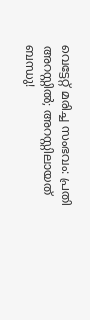വെട്ടേറ്റ് മരിച്ച സംഭവം: പ്രതി അറസ്റ്റില്‍; അറസ്റ്റിലായത് ബന്ധു!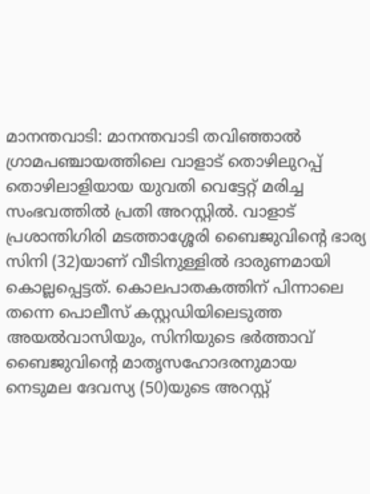മാനന്തവാടി: മാനന്തവാടി തവിഞ്ഞാല്‍ ഗ്രാമപഞ്ചായത്തിലെ വാളാട് തൊഴിലുറപ്പ് തൊഴിലാളിയായ യുവതി വെട്ടേറ്റ് മരിച്ച സംഭവത്തില്‍ പ്രതി അറസ്റ്റില്‍. വാളാട് പ്രശാന്തിഗിരി മടത്താശ്ശേരി ബൈജുവിന്റെ ഭാര്യ സിനി (32)യാണ് വീടിനുള്ളില്‍ ദാരുണമായി കൊല്ലപ്പെട്ടത്. കൊലപാതകത്തിന് പിന്നാലെ തന്നെ പൊലീസ് കസ്റ്റഡിയിലെടുത്ത അയല്‍വാസിയും, സിനിയുടെ ഭര്‍ത്താവ് ബൈജുവിന്റെ മാതൃസഹോദരനുമായ നെടുമല ദേവസ്യ (50)യുടെ അറസ്റ്റ്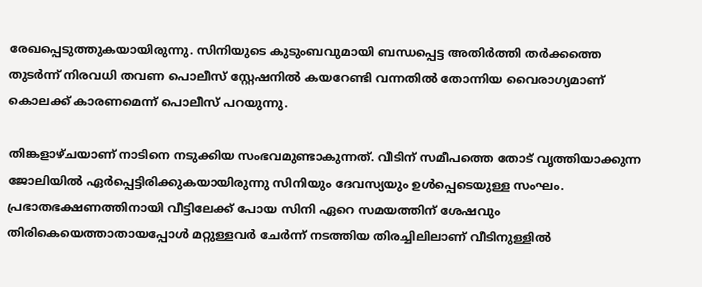രേഖപ്പെടുത്തുകയായിരുന്നു. സിനിയുടെ കുടുംബവുമായി ബന്ധപ്പെട്ട അതിര്‍ത്തി തര്‍ക്കത്തെ തുടര്‍ന്ന് നിരവധി തവണ പൊലീസ് സ്റ്റേഷനില്‍ കയറേണ്ടി വന്നതില്‍ തോന്നിയ വൈരാഗ്യമാണ് കൊലക്ക് കാരണമെന്ന് പൊലീസ് പറയുന്നു.

തിങ്കളാഴ്ചയാണ് നാടിനെ നടുക്കിയ സംഭവമുണ്ടാകുന്നത്. വീടിന് സമീപത്തെ തോട് വൃത്തിയാക്കുന്ന ജോലിയില്‍ ഏര്‍പ്പെട്ടിരിക്കുകയായിരുന്നു സിനിയും ദേവസ്യയും ഉള്‍പ്പെടെയുള്ള സംഘം. പ്രഭാതഭക്ഷണത്തിനായി വീട്ടിലേക്ക് പോയ സിനി ഏറെ സമയത്തിന് ശേഷവും തിരികെയെത്താതായപ്പോള്‍ മറ്റുള്ളവര്‍ ചേര്‍ന്ന് നടത്തിയ തിരച്ചിലിലാണ് വീടിനുള്ളില്‍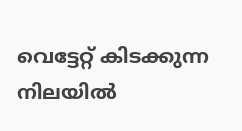വെട്ടേറ്റ് കിടക്കുന്ന നിലയില്‍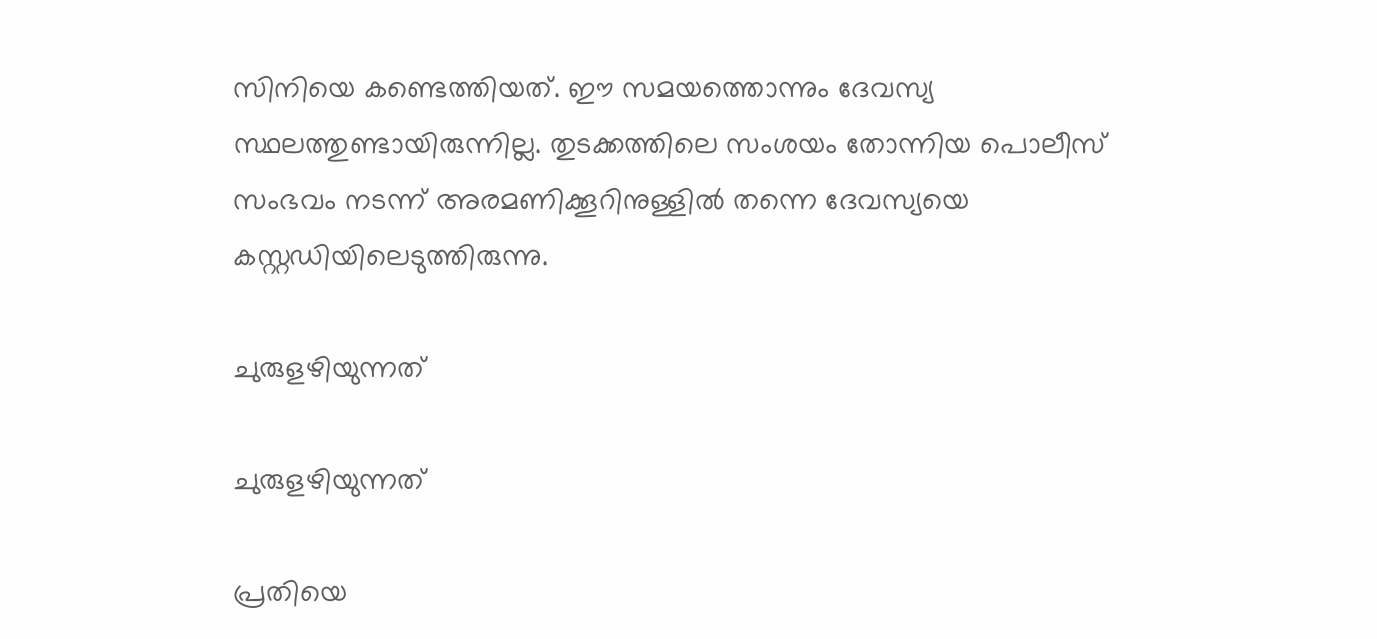സിനിയെ കണ്ടെത്തിയത്. ഈ സമയത്തൊന്നും ദേവസ്യ സ്ഥലത്തുണ്ടായിരുന്നില്ല. തുടക്കത്തിലെ സംശയം തോന്നിയ പൊലീസ് സംഭവം നടന്ന് അരമണിക്കൂറിനുള്ളില്‍ തന്നെ ദേവസ്യയെ കസ്റ്റഡിയിലെടുത്തിരുന്നു.

ചുരുളഴിയുന്നത്

ചുരുളഴിയുന്നത്

പ്രതിയെ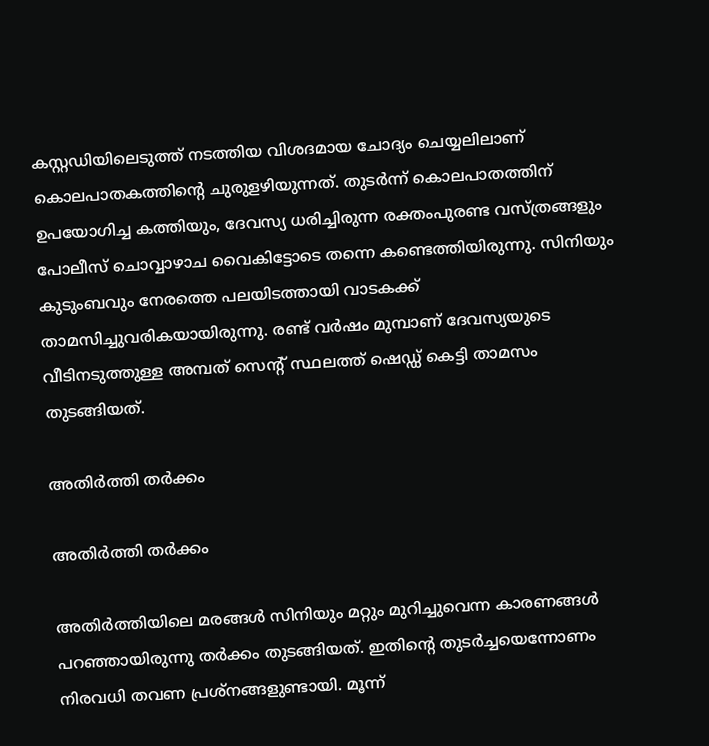കസ്റ്റഡിയിലെടുത്ത് നടത്തിയ വിശദമായ ചോദ്യം ചെയ്യലിലാണ് കൊലപാതകത്തിന്റെ ചുരുളഴിയുന്നത്. തുടര്‍ന്ന് കൊലപാതത്തിന് ഉപയോഗിച്ച കത്തിയും, ദേവസ്യ ധരിച്ചിരുന്ന രക്തംപുരണ്ട വസ്ത്രങ്ങളും പോലീസ് ചൊവ്വാഴാച വൈകിട്ടോടെ തന്നെ കണ്ടെത്തിയിരുന്നു. സിനിയും കുടുംബവും നേരത്തെ പലയിടത്തായി വാടകക്ക് താമസിച്ചുവരികയായിരുന്നു. രണ്ട് വര്‍ഷം മുമ്പാണ് ദേവസ്യയുടെ വീടിനടുത്തുള്ള അമ്പത് സെന്റ് സ്ഥലത്ത് ഷെഡ്ഡ് കെട്ടി താമസം തുടങ്ങിയത്.

അതിർത്തി തർക്കം

അതിർത്തി തർക്കം

അതിര്‍ത്തിയിലെ മരങ്ങള്‍ സിനിയും മറ്റും മുറിച്ചുവെന്ന കാരണങ്ങള്‍ പറഞ്ഞായിരുന്നു തര്‍ക്കം തുടങ്ങിയത്. ഇതിന്റെ തുടര്‍ച്ചയെന്നോണം നിരവധി തവണ പ്രശ്‌നങ്ങളുണ്ടായി. മൂന്ന്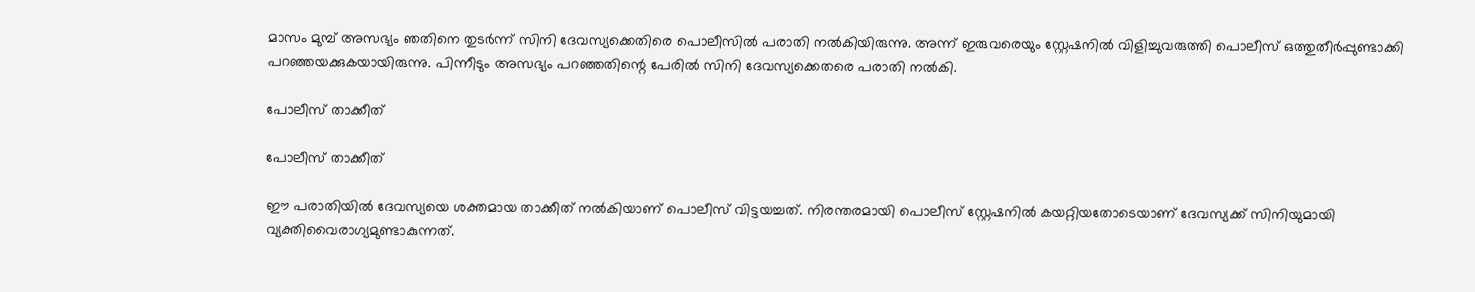മാസം മുമ്പ് അസഭ്യം ഞതിനെ തുടര്‍ന്ന് സിനി ദേവസ്യക്കെതിരെ പൊലീസില്‍ പരാതി നല്‍കിയിരുന്നു. അന്ന് ഇരുവരെയും സ്റ്റേഷനില്‍ വിളിച്ചുവരുത്തി പൊലീസ് ഒത്തുതീര്‍പ്പുണ്ടാക്കി പറഞ്ഞയക്കുകയായിരുന്നു. പിന്നീടും അസഭ്യം പറഞ്ഞതിന്റെ പേരില്‍ സിനി ദേവസ്യക്കെതരെ പരാതി നല്‍കി.

പോലീസ് താക്കീത്

പോലീസ് താക്കീത്

ഈ പരാതിയില്‍ ദേവസ്യയെ ശക്തമായ താക്കീത് നല്‍കിയാണ് പൊലീസ് വിട്ടയച്ചത്. നിരന്തരമായി പൊലീസ് സ്റ്റേഷനില്‍ കയറ്റിയതോടെയാണ് ദേവസ്യക്ക് സിനിയുമായി വ്യക്തിവൈരാഗ്യമുണ്ടാകുന്നത്.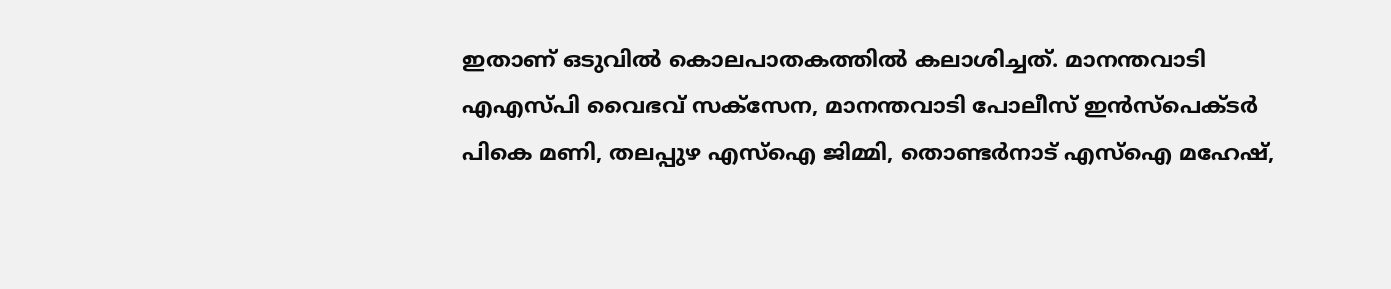ഇതാണ് ഒടുവില്‍ കൊലപാതകത്തില്‍ കലാശിച്ചത്. മാനന്തവാടി എഎസ്പി വൈഭവ് സക്സേന, മാനന്തവാടി പോലീസ് ഇന്‍സ്പെക്ടര്‍ പികെ മണി, തലപ്പുഴ എസ്ഐ ജിമ്മി, തൊണ്ടര്‍നാട് എസ്ഐ മഹേഷ്,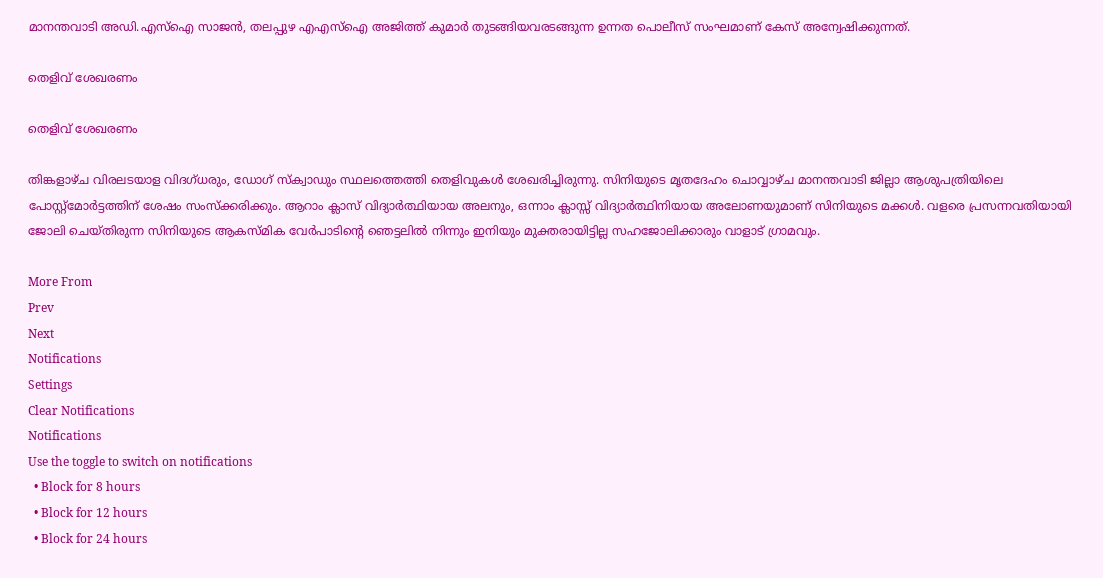മാനന്തവാടി അഡി.എസ്ഐ സാജന്‍, തലപ്പുഴ എഎസ്ഐ അജിത്ത് കുമാര്‍ തുടങ്ങിയവരടങ്ങുന്ന ഉന്നത പൊലീസ് സംഘമാണ് കേസ് അന്വേഷിക്കുന്നത്.

തെളിവ് ശേഖരണം

തെളിവ് ശേഖരണം

തിങ്കളാഴ്ച വിരലടയാള വിദഗ്ധരും, ഡോഗ് സ്‌ക്വാഡും സ്ഥലത്തെത്തി തെളിവുകള്‍ ശേഖരിച്ചിരുന്നു. സിനിയുടെ മൃതദേഹം ചൊവ്വാഴ്ച മാനന്തവാടി ജില്ലാ ആശുപത്രിയിലെ പോസ്റ്റ്‌മോര്‍ട്ടത്തിന് ശേഷം സംസ്‌ക്കരിക്കും. ആറാം ക്ലാസ് വിദ്യാര്‍ത്ഥിയായ അലനും, ഒന്നാം ക്ലാസ്സ് വിദ്യാര്‍ത്ഥിനിയായ അലോണയുമാണ് സിനിയുടെ മക്കള്‍. വളരെ പ്രസന്നവതിയായി ജോലി ചെയ്തിരുന്ന സിനിയുടെ ആകസ്മിക വേര്‍പാടിന്റെ ഞെട്ടലില്‍ നിന്നും ഇനിയും മുക്തരായിട്ടില്ല സഹജോലിക്കാരും വാളാട് ഗ്രാമവും.

More From
Prev
Next
Notifications
Settings
Clear Notifications
Notifications
Use the toggle to switch on notifications
  • Block for 8 hours
  • Block for 12 hours
  • Block for 24 hours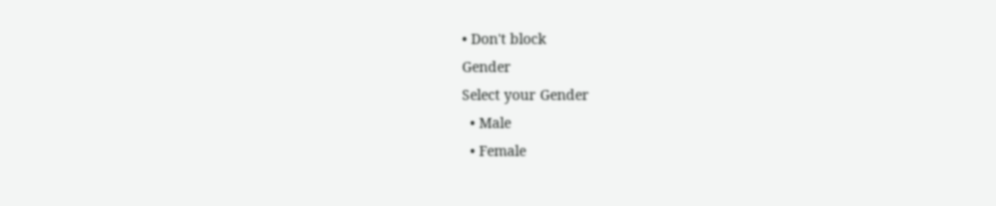• Don't block
Gender
Select your Gender
  • Male
  • Female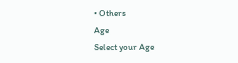• Others
Age
Select your Age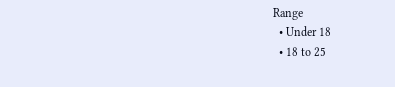Range
  • Under 18
  • 18 to 25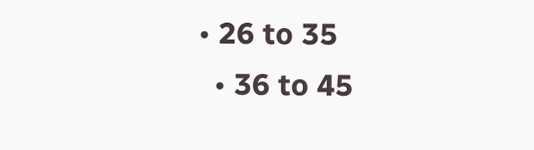• 26 to 35
  • 36 to 45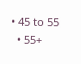• 45 to 55
  • 55+